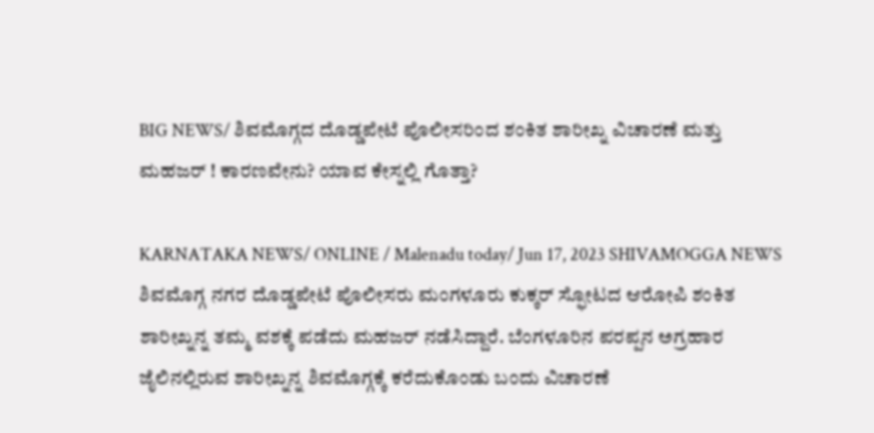BIG NEWS/ ಶಿವಮೊಗ್ಗದ ದೊಡ್ಡಪೇಟೆ ಪೊಲೀಸರಿಂದ ಶಂಕಿತ ಶಾರೀಖ್ನ ವಿಚಾರಣೆ ಮತ್ತು ಮಹಜರ್ ! ಕಾರಣವೇನು? ಯಾವ ಕೇಸ್ನಲ್ಲಿ ಗೊತ್ತಾ?

KARNATAKA NEWS/ ONLINE / Malenadu today/ Jun 17, 2023 SHIVAMOGGA NEWS ಶಿವಮೊಗ್ಗ ನಗರ ದೊಡ್ಡಪೇಟೆ ಪೊಲೀಸರು ಮಂಗಳೂರು ಕುಕ್ಕರ್ ಸ್ಫೋಟದ ಆರೋಪಿ ಶಂಕಿತ ಶಾರೀಖ್ನನ್ನ ತಮ್ಮ ವಶಕ್ಕೆ ಪಡೆದು ಮಹಜರ್ ನಡೆಸಿದ್ದಾರೆ. ಬೆಂಗಳೂರಿನ ಪರಪ್ಪನ ಅಗ್ರಹಾರ ಜೈಲಿನಲ್ಲಿರುವ ಶಾರೀಖ್ನನ್ನ ಶಿವಮೊಗ್ಗಕ್ಕೆ ಕರೆದುಕೊಂಡು ಬಂದು ವಿಚಾರಣೆ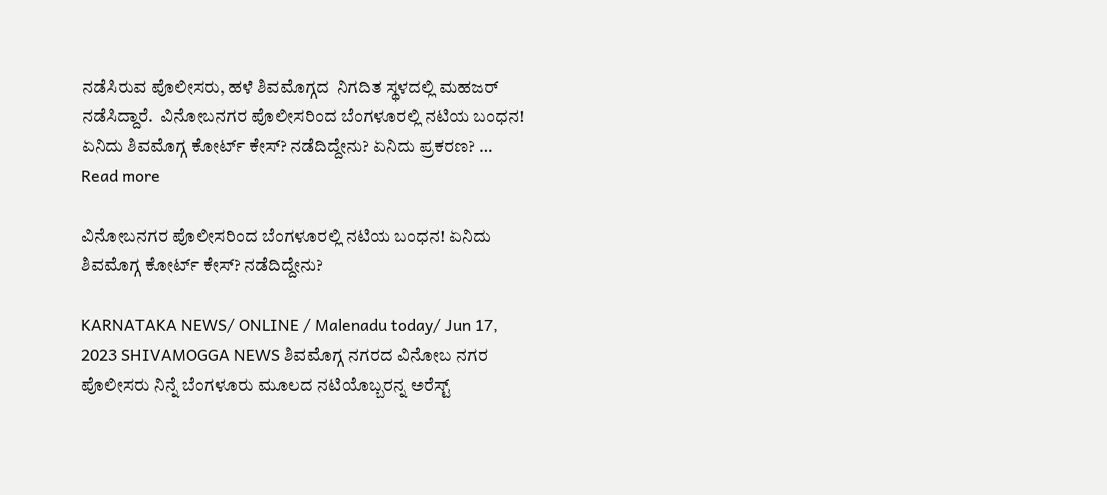ನಡೆಸಿರುವ ಪೊಲೀಸರು, ಹಳೆ ಶಿವಮೊಗ್ಗದ  ನಿಗದಿತ ಸ್ಥಳದಲ್ಲಿ ಮಹಜರ್ ನಡೆಸಿದ್ದಾರೆ.  ವಿನೋಬನಗರ ಪೊಲೀಸರಿಂದ ಬೆಂಗಳೂರಲ್ಲಿ ನಟಿಯ ಬಂಧನ! ಏನಿದು ಶಿವಮೊಗ್ಗ ಕೋರ್ಟ್ ಕೇಸ್? ನಡೆದಿದ್ದೇನು? ಏನಿದು ಪ್ರಕರಣ? … Read more

ವಿನೋಬನಗರ ಪೊಲೀಸರಿಂದ ಬೆಂಗಳೂರಲ್ಲಿ ನಟಿಯ ಬಂಧನ! ಏನಿದು ಶಿವಮೊಗ್ಗ ಕೋರ್ಟ್ ಕೇಸ್? ನಡೆದಿದ್ದೇನು?

KARNATAKA NEWS/ ONLINE / Malenadu today/ Jun 17, 2023 SHIVAMOGGA NEWS ಶಿವಮೊಗ್ಗ ನಗರದ ವಿನೋಬ ನಗರ ಪೊಲೀಸರು ನಿನ್ನೆ ಬೆಂಗಳೂರು ಮೂಲದ ನಟಿಯೊಬ್ಬರನ್ನ ಅರೆಸ್ಟ್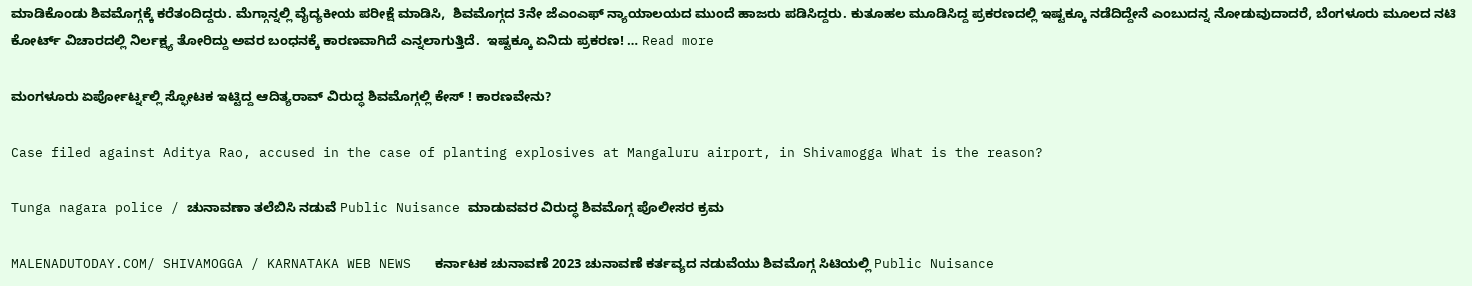ಮಾಡಿಕೊಂಡು ಶಿವಮೊಗ್ಗಕ್ಕೆ ಕರೆತಂದಿದ್ದರು. ಮೆಗ್ಗಾನ್ನಲ್ಲಿ ವೈದ್ಯಕೀಯ ಪರೀಕ್ಷೆ ಮಾಡಿಸಿ,  ಶಿವಮೊಗ್ಗದ 3ನೇ ಜೆಎಂಎಫ್ ನ್ಯಾಯಾಲಯದ ಮುಂದೆ ಹಾಜರು ಪಡಿಸಿದ್ದರು. ಕುತೂಹಲ ಮೂಡಿಸಿದ್ದ ಪ್ರಕರಣದಲ್ಲಿ ಇಷ್ಟಕ್ಕೂ ನಡೆದಿದ್ದೇನೆ ಎಂಬುದನ್ನ ನೋಡುವುದಾದರೆ, ಬೆಂಗಳೂರು ಮೂಲದ ನಟಿ ಕೋರ್ಟ್ ವಿಚಾರದಲ್ಲಿ ನಿರ್ಲಕ್ಷ್ಯ ತೋರಿದ್ದು ಅವರ ಬಂಧನಕ್ಕೆ ಕಾರಣವಾಗಿದೆ ಎನ್ನಲಾಗುತ್ತಿದೆ.  ಇಷ್ಟಕ್ಕೂ ಏನಿದು ಪ್ರಕರಣ! … Read more

ಮಂಗಳೂರು ಏರ್ಪೋರ್ಟ್ನಲ್ಲಿ ಸ್ಫೋಟಕ ಇಟ್ಟಿದ್ದ ಆದಿತ್ಯರಾವ್ ವಿರುದ್ಧ ಶಿವಮೊಗ್ಗಲ್ಲಿ ಕೇಸ್ ! ಕಾರಣವೇನು?

Case filed against Aditya Rao, accused in the case of planting explosives at Mangaluru airport, in Shivamogga What is the reason?

Tunga nagara police / ಚುನಾವಣಾ ತಲೆಬಿಸಿ ನಡುವೆ Public Nuisance ಮಾಡುವವರ ವಿರುದ್ಧ ಶಿವಮೊಗ್ಗ ಪೊಲೀಸರ ಕ್ರಮ

MALENADUTODAY.COM/ SHIVAMOGGA / KARNATAKA WEB NEWS   ಕರ್ನಾಟಕ ಚುನಾವಣೆ 2023 ಚುನಾವಣೆ ಕರ್ತವ್ಯದ ನಡುವೆಯು ಶಿವಮೊಗ್ಗ ಸಿಟಿಯಲ್ಲಿ Public Nuisance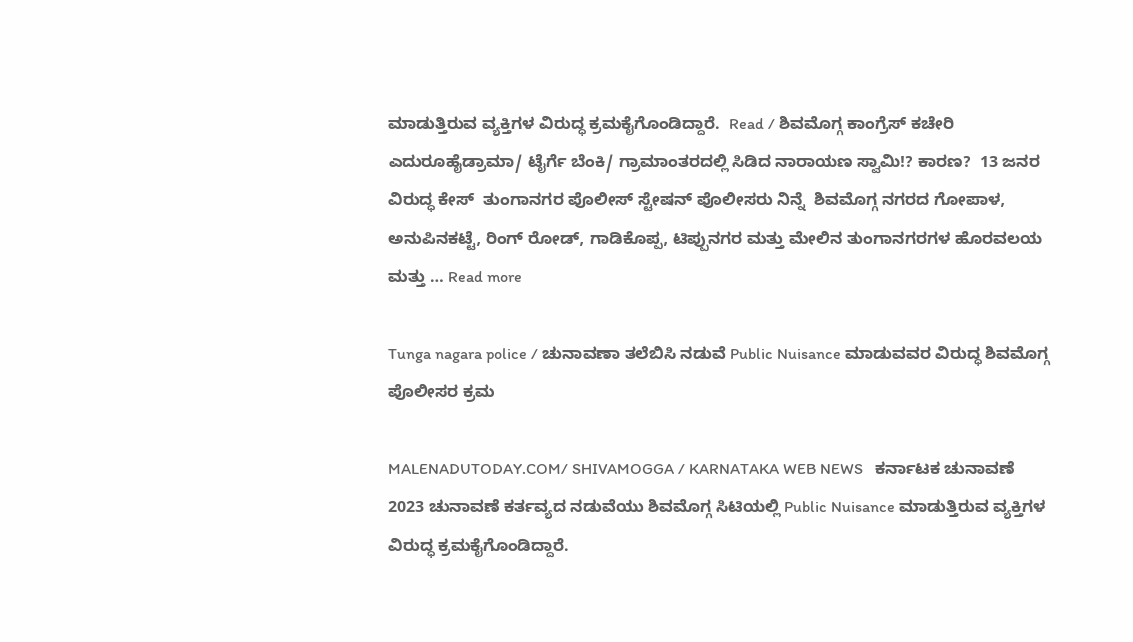ಮಾಡುತ್ತಿರುವ ವ್ಯಕ್ತಿಗಳ ವಿರುದ್ಧ ಕ್ರಮಕೈಗೊಂಡಿದ್ದಾರೆ.  Read / ಶಿವಮೊಗ್ಗ ಕಾಂಗ್ರೆಸ್ ಕಚೇರಿ ಎದುರೂಹೈಡ್ರಾಮಾ/ ಟೈರ್ಗೆ ಬೆಂಕಿ/ ಗ್ರಾಮಾಂತರದಲ್ಲಿ ಸಿಡಿದ ನಾರಾಯಣ ಸ್ವಾಮಿ!? ಕಾರಣ?  13 ಜನರ ವಿರುದ್ಧ ಕೇಸ್  ತುಂಗಾನಗರ ಪೊಲೀಸ್ ಸ್ಟೇಷನ್ ಪೊಲೀಸರು ನಿನ್ನೆ  ಶಿವಮೊಗ್ಗ ನಗರದ ಗೋಪಾಳ, ಅನುಪಿನಕಟ್ಟೆ, ರಿಂಗ್ ರೋಡ್, ಗಾಡಿಕೊಪ್ಪ, ಟಿಪ್ಪುನಗರ ಮತ್ತು ಮೇಲಿನ ತುಂಗಾನಗರಗಳ ಹೊರವಲಯ ಮತ್ತು … Read more

Tunga nagara police / ಚುನಾವಣಾ ತಲೆಬಿಸಿ ನಡುವೆ Public Nuisance ಮಾಡುವವರ ವಿರುದ್ಧ ಶಿವಮೊಗ್ಗ ಪೊಲೀಸರ ಕ್ರಮ

MALENADUTODAY.COM/ SHIVAMOGGA / KARNATAKA WEB NEWS   ಕರ್ನಾಟಕ ಚುನಾವಣೆ 2023 ಚುನಾವಣೆ ಕರ್ತವ್ಯದ ನಡುವೆಯು ಶಿವಮೊಗ್ಗ ಸಿಟಿಯಲ್ಲಿ Public Nuisance ಮಾಡುತ್ತಿರುವ ವ್ಯಕ್ತಿಗಳ ವಿರುದ್ಧ ಕ್ರಮಕೈಗೊಂಡಿದ್ದಾರೆ.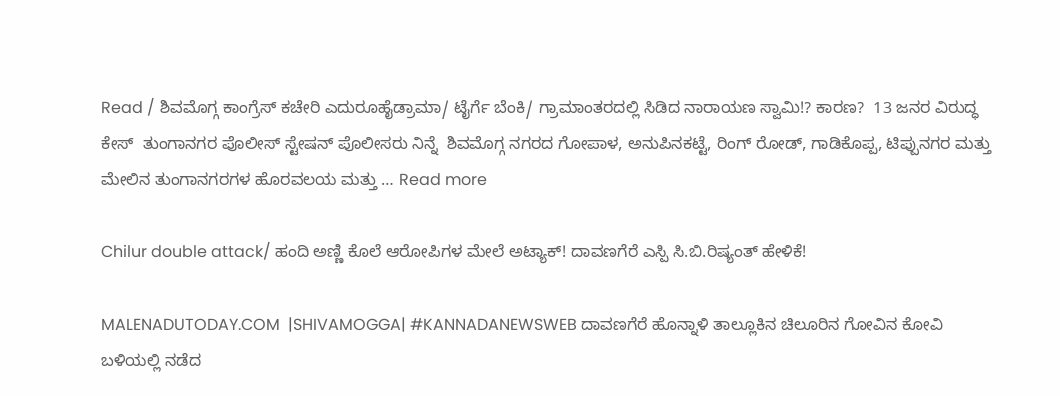Read / ಶಿವಮೊಗ್ಗ ಕಾಂಗ್ರೆಸ್ ಕಚೇರಿ ಎದುರೂಹೈಡ್ರಾಮಾ/ ಟೈರ್ಗೆ ಬೆಂಕಿ/ ಗ್ರಾಮಾಂತರದಲ್ಲಿ ಸಿಡಿದ ನಾರಾಯಣ ಸ್ವಾಮಿ!? ಕಾರಣ?  13 ಜನರ ವಿರುದ್ಧ ಕೇಸ್  ತುಂಗಾನಗರ ಪೊಲೀಸ್ ಸ್ಟೇಷನ್ ಪೊಲೀಸರು ನಿನ್ನೆ  ಶಿವಮೊಗ್ಗ ನಗರದ ಗೋಪಾಳ, ಅನುಪಿನಕಟ್ಟೆ, ರಿಂಗ್ ರೋಡ್, ಗಾಡಿಕೊಪ್ಪ, ಟಿಪ್ಪುನಗರ ಮತ್ತು ಮೇಲಿನ ತುಂಗಾನಗರಗಳ ಹೊರವಲಯ ಮತ್ತು … Read more

Chilur double attack/ ಹಂದಿ ಅಣ್ಣಿ ಕೊಲೆ ಆರೋಪಿಗಳ ಮೇಲೆ ಅಟ್ಯಾಕ್! ದಾವಣಗೆರೆ ಎಸ್ಪಿ ಸಿ.ಬಿ.ರಿಷ್ಯಂತ್ ಹೇಳಿಕೆ!

MALENADUTODAY.COM  |SHIVAMOGGA| #KANNADANEWSWEB ದಾವಣಗೆರೆ ಹೊನ್ನಾಳಿ ತಾಲ್ಲೂಕಿನ ಚಿಲೂರಿನ ಗೋವಿನ ಕೋವಿ ಬಳಿಯಲ್ಲಿ ನಡೆದ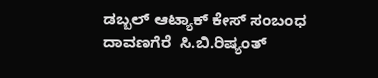ಡಬ್ಬಲ್ ಆಟ್ಯಾಕ್ ಕೇಸ್ ಸಂಬಂಧ ದಾವಣಗೆರೆ  ಸಿ.ಬಿ.ರಿಷ್ಯಂತ್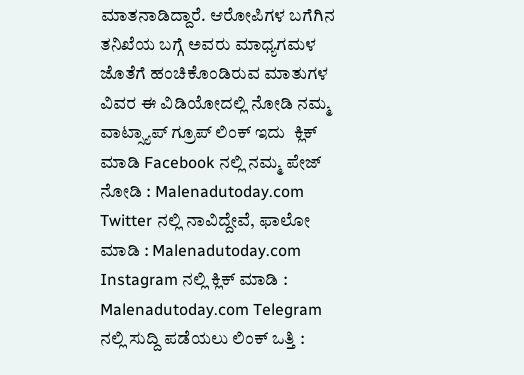ಮಾತನಾಡಿದ್ದಾರೆ. ಆರೋಪಿಗಳ ಬಗೆಗಿನ ತನಿಖೆಯ ಬಗ್ಗೆ ಅವರು ಮಾಧ್ಯಗಮಳ ಜೊತೆಗೆ ಹಂಚಿಕೊಂಡಿರುವ ಮಾತುಗಳ ವಿವರ ಈ ವಿಡಿಯೋದಲ್ಲಿ ನೋಡಿ ನಮ್ಮ ವಾಟ್ಸ್ಯಾಪ್ ಗ್ರೂಪ್ ಲಿಂಕ್ ಇದು  ಕ್ಲಿಕ್ ಮಾಡಿ Facebook ನಲ್ಲಿ ನಮ್ಮ ಪೇಜ್ ನೋಡಿ : Malenadutoday.com Twitter ನಲ್ಲಿ ನಾವಿದ್ದೇವೆ, ಫಾಲೋ ಮಾಡಿ : Malenadutoday.com Instagram ನಲ್ಲಿ ಕ್ಲಿಕ್ ಮಾಡಿ : Malenadutoday.com Telegram ನಲ್ಲಿ ಸುದ್ದಿ ಪಡೆಯಲು ಲಿಂಕ್ ಒತ್ತಿ :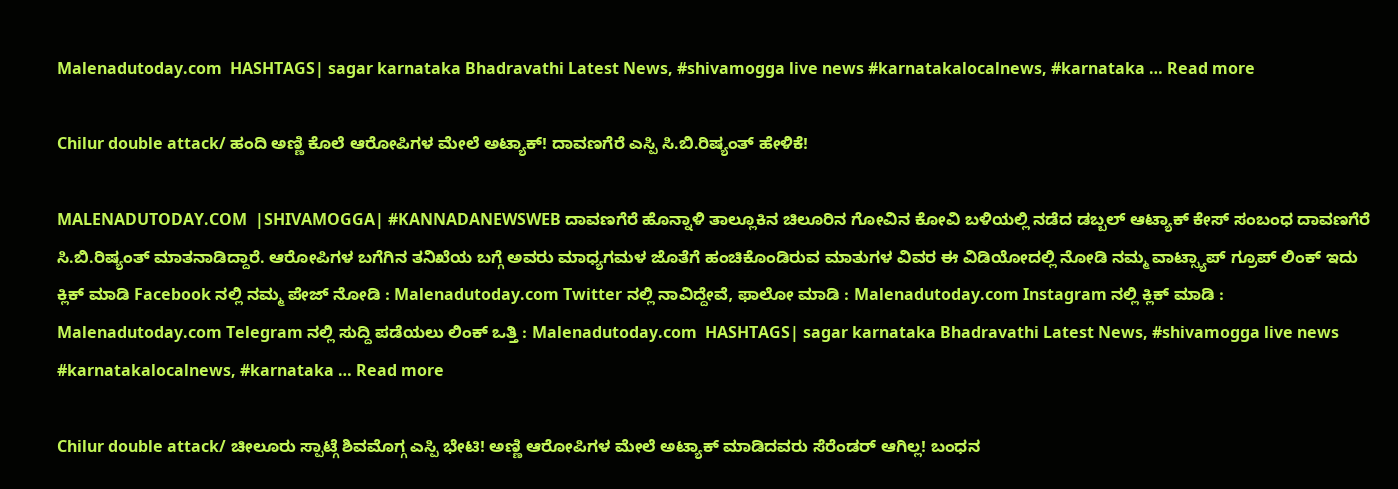Malenadutoday.com  HASHTAGS| sagar karnataka Bhadravathi Latest News, #shivamogga live news #karnatakalocalnews, #karnataka … Read more

Chilur double attack/ ಹಂದಿ ಅಣ್ಣಿ ಕೊಲೆ ಆರೋಪಿಗಳ ಮೇಲೆ ಅಟ್ಯಾಕ್! ದಾವಣಗೆರೆ ಎಸ್ಪಿ ಸಿ.ಬಿ.ರಿಷ್ಯಂತ್ ಹೇಳಿಕೆ!

MALENADUTODAY.COM  |SHIVAMOGGA| #KANNADANEWSWEB ದಾವಣಗೆರೆ ಹೊನ್ನಾಳಿ ತಾಲ್ಲೂಕಿನ ಚಿಲೂರಿನ ಗೋವಿನ ಕೋವಿ ಬಳಿಯಲ್ಲಿ ನಡೆದ ಡಬ್ಬಲ್ ಆಟ್ಯಾಕ್ ಕೇಸ್ ಸಂಬಂಧ ದಾವಣಗೆರೆ  ಸಿ.ಬಿ.ರಿಷ್ಯಂತ್ ಮಾತನಾಡಿದ್ದಾರೆ. ಆರೋಪಿಗಳ ಬಗೆಗಿನ ತನಿಖೆಯ ಬಗ್ಗೆ ಅವರು ಮಾಧ್ಯಗಮಳ ಜೊತೆಗೆ ಹಂಚಿಕೊಂಡಿರುವ ಮಾತುಗಳ ವಿವರ ಈ ವಿಡಿಯೋದಲ್ಲಿ ನೋಡಿ ನಮ್ಮ ವಾಟ್ಸ್ಯಾಪ್ ಗ್ರೂಪ್ ಲಿಂಕ್ ಇದು  ಕ್ಲಿಕ್ ಮಾಡಿ Facebook ನಲ್ಲಿ ನಮ್ಮ ಪೇಜ್ ನೋಡಿ : Malenadutoday.com Twitter ನಲ್ಲಿ ನಾವಿದ್ದೇವೆ, ಫಾಲೋ ಮಾಡಿ : Malenadutoday.com Instagram ನಲ್ಲಿ ಕ್ಲಿಕ್ ಮಾಡಿ : Malenadutoday.com Telegram ನಲ್ಲಿ ಸುದ್ದಿ ಪಡೆಯಲು ಲಿಂಕ್ ಒತ್ತಿ : Malenadutoday.com  HASHTAGS| sagar karnataka Bhadravathi Latest News, #shivamogga live news #karnatakalocalnews, #karnataka … Read more

Chilur double attack/ ಚೀಲೂರು ಸ್ಪಾಟ್ಗೆ ಶಿವಮೊಗ್ಗ ಎಸ್ಪಿ ಭೇಟಿ! ಅಣ್ಣಿ ಆರೋಪಿಗಳ ಮೇಲೆ ಅಟ್ಯಾಕ್ ಮಾಡಿದವರು ಸೆರೆಂಡರ್ ಆಗಿಲ್ಲ! ಬಂಧನ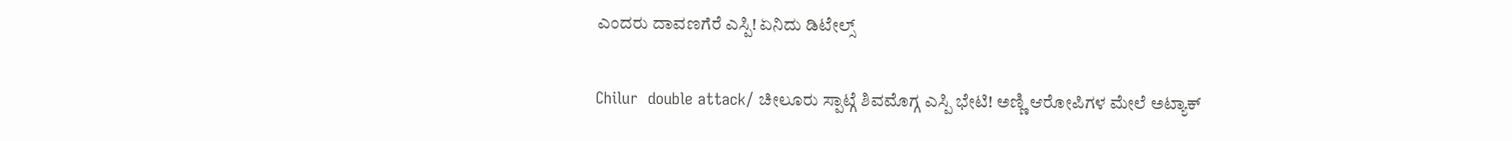ಎಂದರು ದಾವಣಗೆರೆ ಎಸ್ಪಿ! ಏನಿದು ಡಿಟೇಲ್ಸ್

Chilur  double attack/ ಚೀಲೂರು ಸ್ಪಾಟ್ಗೆ ಶಿವಮೊಗ್ಗ ಎಸ್ಪಿ ಭೇಟಿ! ಅಣ್ಣಿ ಆರೋಪಿಗಳ ಮೇಲೆ ಅಟ್ಯಾಕ್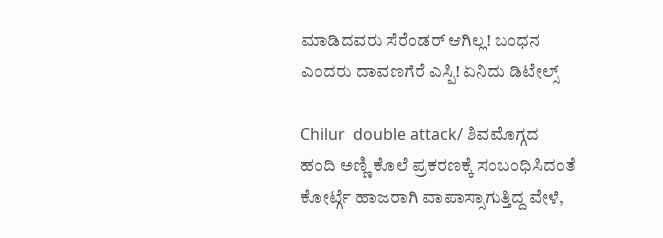ಮಾಡಿದವರು ಸೆರೆಂಡರ್ ಆಗಿಲ್ಲ! ಬಂಧನ ಎಂದರು ದಾವಣಗೆರೆ ಎಸ್ಪಿ! ಏನಿದು ಡಿಟೇಲ್ಸ್

Chilur  double attack/ ಶಿವಮೊಗ್ಗದ ಹಂದಿ ಅಣ್ಣಿ ಕೊಲೆ ಪ್ರಕರಣಕ್ಕೆ ಸಂಬಂಧಿಸಿದಂತೆ  ಕೋರ್ಟ್ಗೆ ಹಾಜರಾಗಿ ವಾಪಾಸ್ಸಾಗುತ್ತಿದ್ದ ವೇಳೆ,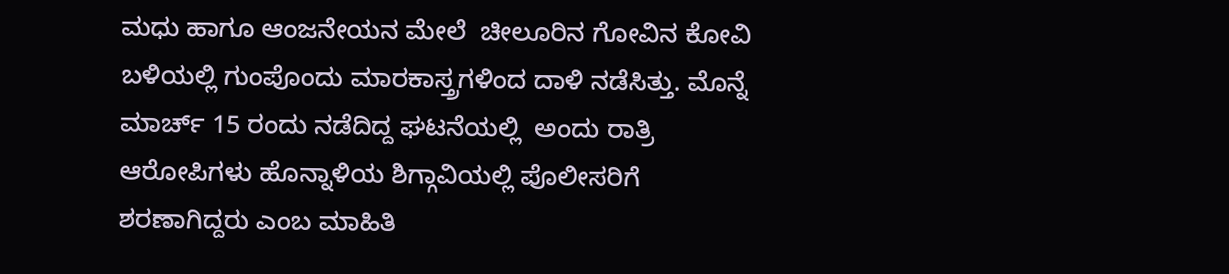ಮಧು ಹಾಗೂ ಆಂಜನೇಯನ ಮೇಲೆ  ಚೀಲೂರಿನ ಗೋವಿನ ಕೋವಿ ಬಳಿಯಲ್ಲಿ ಗುಂಪೊಂದು ಮಾರಕಾಸ್ತ್ರಗಳಿಂದ ದಾಳಿ ನಡೆಸಿತ್ತು. ಮೊನ್ನೆ ಮಾರ್ಚ್ 15 ರಂದು ನಡೆದಿದ್ದ ಘಟನೆಯಲ್ಲಿ  ಅಂದು ರಾತ್ರಿ ಆರೋಪಿಗಳು ಹೊನ್ನಾಳಿಯ ಶಿಗ್ಗಾವಿಯಲ್ಲಿ ಪೊಲೀಸರಿಗೆ ಶರಣಾಗಿದ್ದರು ಎಂಬ ಮಾಹಿತಿ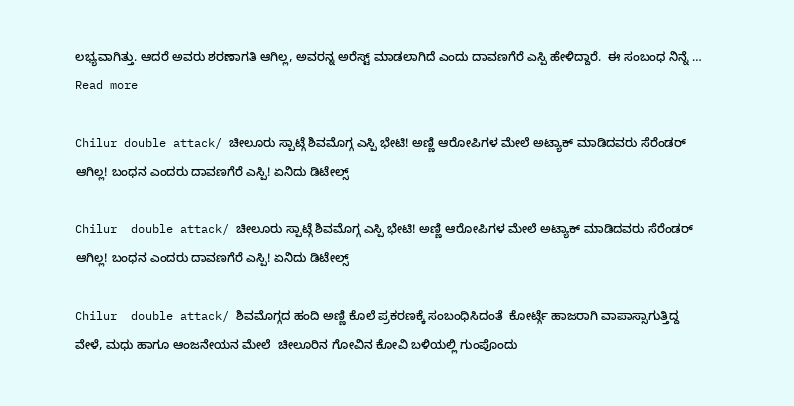ಲಭ್ಯವಾಗಿತ್ತು. ಆದರೆ ಅವರು ಶರಣಾಗತಿ ಆಗಿಲ್ಲ, ಅವರನ್ನ ಅರೆಸ್ಟ್ ಮಾಡಲಾಗಿದೆ ಎಂದು ದಾವಣಗೆರೆ ಎಸ್ಪಿ ಹೇಳಿದ್ದಾರೆ.  ಈ ಸಂಬಂಧ ನಿನ್ನೆ … Read more

Chilur double attack/ ಚೀಲೂರು ಸ್ಪಾಟ್ಗೆ ಶಿವಮೊಗ್ಗ ಎಸ್ಪಿ ಭೇಟಿ! ಅಣ್ಣಿ ಆರೋಪಿಗಳ ಮೇಲೆ ಅಟ್ಯಾಕ್ ಮಾಡಿದವರು ಸೆರೆಂಡರ್ ಆಗಿಲ್ಲ! ಬಂಧನ ಎಂದರು ದಾವಣಗೆರೆ ಎಸ್ಪಿ! ಏನಿದು ಡಿಟೇಲ್ಸ್

Chilur  double attack/ ಚೀಲೂರು ಸ್ಪಾಟ್ಗೆ ಶಿವಮೊಗ್ಗ ಎಸ್ಪಿ ಭೇಟಿ! ಅಣ್ಣಿ ಆರೋಪಿಗಳ ಮೇಲೆ ಅಟ್ಯಾಕ್ ಮಾಡಿದವರು ಸೆರೆಂಡರ್ ಆಗಿಲ್ಲ! ಬಂಧನ ಎಂದರು ದಾವಣಗೆರೆ ಎಸ್ಪಿ! ಏನಿದು ಡಿಟೇಲ್ಸ್

Chilur  double attack/ ಶಿವಮೊಗ್ಗದ ಹಂದಿ ಅಣ್ಣಿ ಕೊಲೆ ಪ್ರಕರಣಕ್ಕೆ ಸಂಬಂಧಿಸಿದಂತೆ  ಕೋರ್ಟ್ಗೆ ಹಾಜರಾಗಿ ವಾಪಾಸ್ಸಾಗುತ್ತಿದ್ದ ವೇಳೆ, ಮಧು ಹಾಗೂ ಆಂಜನೇಯನ ಮೇಲೆ  ಚೀಲೂರಿನ ಗೋವಿನ ಕೋವಿ ಬಳಿಯಲ್ಲಿ ಗುಂಪೊಂದು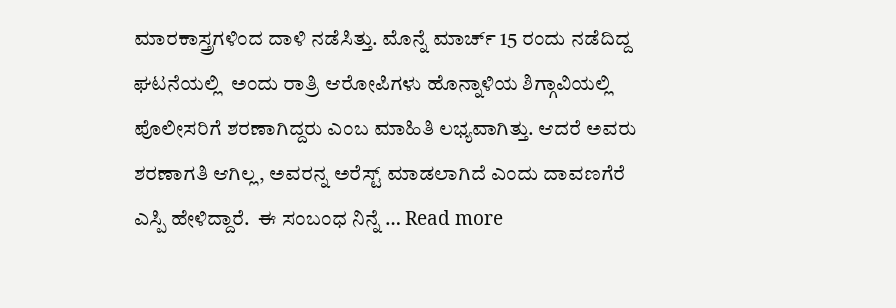ಮಾರಕಾಸ್ತ್ರಗಳಿಂದ ದಾಳಿ ನಡೆಸಿತ್ತು. ಮೊನ್ನೆ ಮಾರ್ಚ್ 15 ರಂದು ನಡೆದಿದ್ದ ಘಟನೆಯಲ್ಲಿ  ಅಂದು ರಾತ್ರಿ ಆರೋಪಿಗಳು ಹೊನ್ನಾಳಿಯ ಶಿಗ್ಗಾವಿಯಲ್ಲಿ ಪೊಲೀಸರಿಗೆ ಶರಣಾಗಿದ್ದರು ಎಂಬ ಮಾಹಿತಿ ಲಭ್ಯವಾಗಿತ್ತು. ಆದರೆ ಅವರು ಶರಣಾಗತಿ ಆಗಿಲ್ಲ, ಅವರನ್ನ ಅರೆಸ್ಟ್ ಮಾಡಲಾಗಿದೆ ಎಂದು ದಾವಣಗೆರೆ ಎಸ್ಪಿ ಹೇಳಿದ್ದಾರೆ.  ಈ ಸಂಬಂಧ ನಿನ್ನೆ … Read more